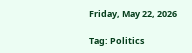Friday, May 22, 2026

Tag: Politics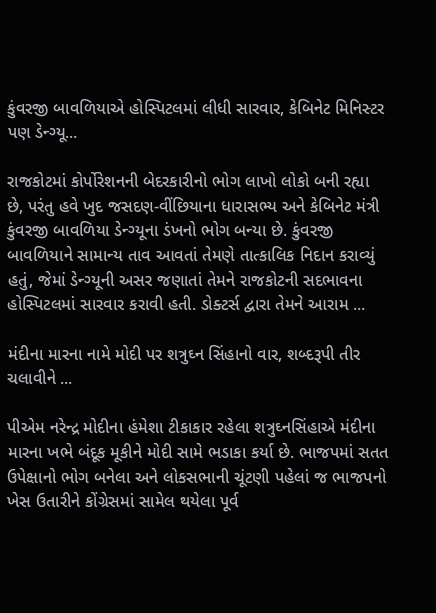કુંવરજી બાવળિયાએ હોસ્પિટલમાં લીધી સારવાર, કેબિનેટ મિનિસ્ટર પણ ડેન્ગ્યૂ...

રાજકોટમાં કોર્પોરેશનની બેદરકારીનો ભોગ લાખો લોકો બની રહ્યા છે, પરંતુ હવે ખુદ જસદણ-વીંછિયાના ધારાસભ્ય અને કેબિનેટ મંત્રી કુંવરજી બાવળિયા ડેન્ગ્યૂના ડંખનો ભોગ બન્યા છે. કુંવરજી બાવળિયાને સામાન્ય તાવ આવતાં તેમણે તાત્કાલિક નિદાન કરાવ્યું હતું, જેમાં ડેન્ગ્યૂની અસર જણાતાં તેમને રાજકોટની સદભાવના હોસ્પિટલમાં સારવાર કરાવી હતી. ડોક્ટર્સ દ્વારા તેમને આરામ ...

મંદીના મારના નામે મોદી પર શત્રુઘ્ન સિંહાનો વાર, શબ્દરૂપી તીર ચલાવીને ...

પીએમ નરેન્દ્ર મોદીના હંમેશા ટીકાકાર રહેલા શત્રુઘ્નસિંહાએ મંદીના મારના ખભે બંદૂક મૂકીને મોદી સામે ભડાકા કર્યા છે. ભાજપમાં સતત ઉપેક્ષાનો ભોગ બનેલા અને લોકસભાની ચૂંટણી પહેલાં જ ભાજપનો ખેસ ઉતારીને કોંગ્રેસમાં સામેલ થયેલા પૂર્વ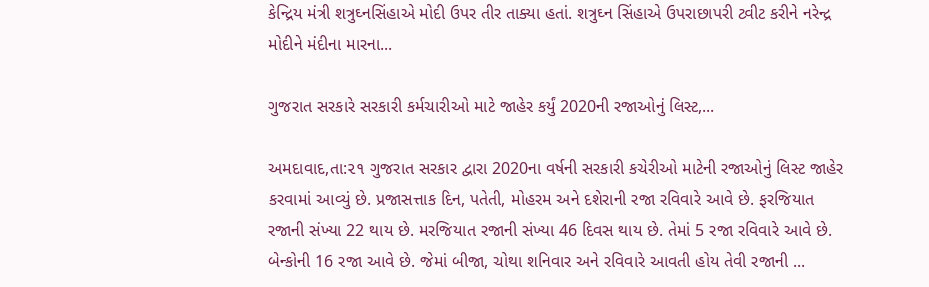કેન્દ્રિય મંત્રી શત્રુઘ્નસિંહાએ મોદી ઉપર તીર તાક્યા હતાં. શત્રુઘ્ન સિંહાએ ઉપરાછાપરી ટ્વીટ કરીને નરેન્દ્ર મોદીને મંદીના મારના...

ગુજરાત સરકારે સરકારી કર્મચારીઓ માટે જાહેર કર્યું 2020ની રજાઓનું લિસ્ટ,...

અમદાવાદ,તા:૨૧ ગુજરાત સરકાર દ્વારા 2020ના વર્ષની સરકારી કચેરીઓ માટેની રજાઓનું લિસ્ટ જાહેર કરવામાં આવ્યું છે. પ્રજાસત્તાક દિન, પતેતી, મોહરમ અને દશેરાની રજા રવિવારે આવે છે. ફરજિયાત રજાની સંખ્યા 22 થાય છે. મરજિયાત રજાની સંખ્યા 46 દિવસ થાય છે. તેમાં 5 રજા રવિવારે આવે છે. બેન્કોની 16 રજા આવે છે. જેમાં બીજા, ચોથા શનિવાર અને રવિવારે આવતી હોય તેવી રજાની ...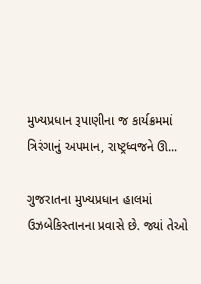મુખ્યપ્રધાન રૂપાણીના જ કાર્યક્રમમાં ત્રિરંગાનું અપમાન, રાષ્ટ્રધ્વજને ઊ...

ગુજરાતના મુખ્યપ્રધાન હાલમાં ઉઝબેકિસ્તાનના પ્રવાસે છે. જ્યાં તેઓ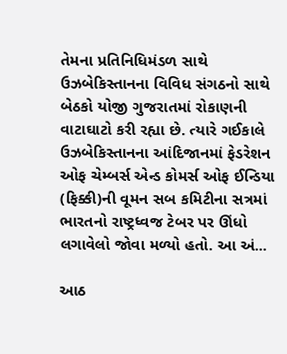તેમના પ્રતિનિધિમંડળ સાથે ઉઝબેકિસ્તાનના વિવિધ સંગઠનો સાથે બેઠકો યોજી ગુજરાતમાં રોકાણની વાટાઘાટો કરી રહ્યા છે. ત્યારે ગઈકાલે ઉઝબેકિસ્તાનના આંદિજાનમાં ફેડરેશન ઓફ ચેમ્બર્સ એન્ડ કોમર્સ ઓફ ઈન્ડિયા (ફિક્કી)ની વૂમન સબ કમિટીના સત્રમાં ભારતનો રાષ્ટ્રધ્વજ ટેબર પર ઊંધો લગાવેલો જોવા મળ્યો હતો. આ અં...

આઠ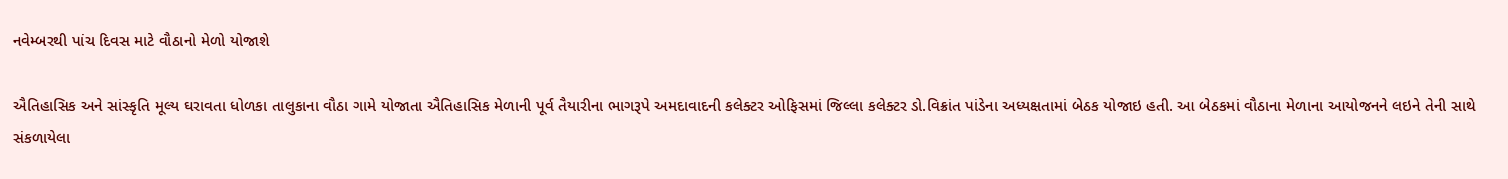નવેમ્બરથી પાંચ દિવસ માટે વૌઠાનો મેળો યોજાશે

ઐતિહાસિક અને સાંસ્કૃતિ મૂલ્ય ઘરાવતા ધોળકા તાલુકાના વૌઠા ગામે યોજાતા ઐતિહાસિક મેળાની પૂર્વ તૈયારીના ભાગરૂપે અમદાવાદની કલેક્ટર ઓફિસમાં જિલ્લા કલેક્ટર ડો.વિક્રાંત પાંડેના અધ્યક્ષતામાં બેઠક યોજાઇ હતી. આ બેઠકમાં વૌઠાના મેળાના આયોજનને લઇને તેની સાથે સંકળાયેલા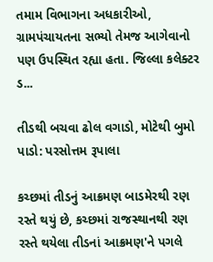તમામ વિભાગના અધકારીઓ, ગ્રામપંચાયતના સભ્યો તેમજ આગેવાનો પણ ઉપસ્થિત રહ્યા હતા. જિલ્લા કલેક્ટર ડ...

તીડથી બચવા ઢોલ વગાડો, મોટેથી બુમો પાડો: પરસોત્તમ રૂપાલા

કચ્છમાં તીડનું આક્રમણ બાડમેરથી રણ રસ્તે થયું છે, કચ્છમાં રાજસ્થાનથી રણ રસ્તે થયેલા તીડનાં આક્રમણ'ને પગલે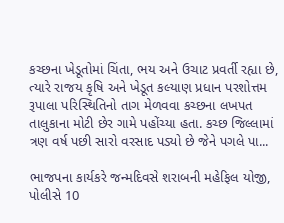કચ્છના ખેડૂતોમાં ચિંતા, ભય અને ઉચાટ પ્રવર્તી રહ્યા છે, ત્યારે રાજય કૃષિ અને ખેડૂત કલ્યાણ પ્રધાન પરશોત્તમ રૂપાલા પરિસ્થિતિનો તાગ મેળવવા કચ્છના લખપત તાલુકાના મોટી છેર ગામે પહોંચ્યા હતા. કચ્છ જિલ્લામાં ત્રણ વર્ષ પછી સારો વરસાદ પડ્યો છે જેને પગલે પા...

ભાજપના કાર્યકરે જન્મદિવસે શરાબની મહેફિલ યોજી, પોલીસે 10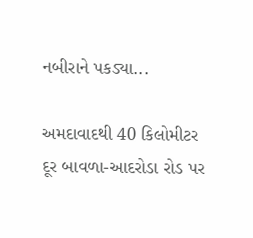નબીરાને પકડ્યા...

અમદાવાદથી 40 કિલોમીટર દૂર બાવળા-આદરોડા રોડ પર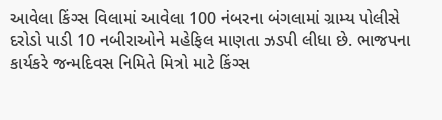આવેલા કિંગ્સ વિલામાં આવેલા 100 નંબરના બંગલામાં ગ્રામ્ય પોલીસે દરોડો પાડી 10 નબીરાઓને મહેફિલ માણતા ઝડપી લીધા છે. ભાજપના કાર્યકરે જન્મદિવસ નિમિતે મિત્રો માટે કિંગ્સ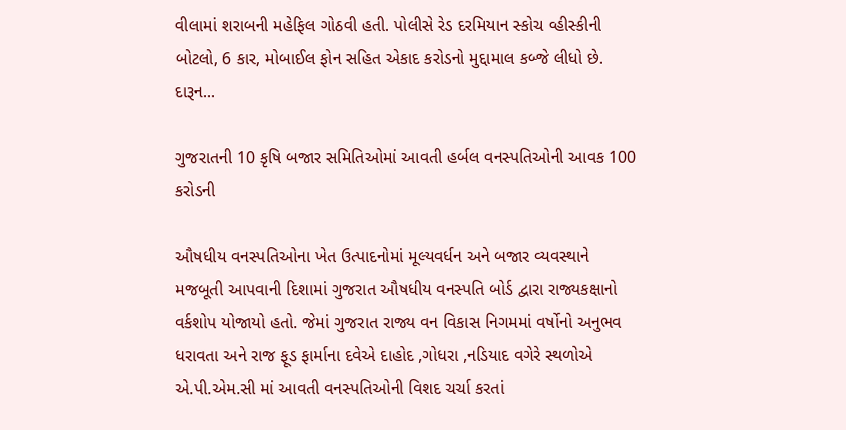વીલામાં શરાબની મહેફિલ ગોઠવી હતી. પોલીસે રેડ દરમિયાન સ્કોચ વ્હીસ્કીની બોટલો, 6 કાર, મોબાઈલ ફોન સહિત એકાદ કરોડનો મુદ્દામાલ કબ્જે લીધો છે. દારૂન...

ગુજરાતની 10 કૃષિ બજાર સમિતિઓમાં આવતી હર્બલ વનસ્પતિઓની આવક 100 કરોડની

ઔષધીય વનસ્પતિઓના ખેત ઉત્પાદનોમાં મૂલ્યવર્ધન અને બજાર વ્યવસ્થાને મજબૂતી આપવાની દિશામાં ગુજરાત ઔષધીય વનસ્પતિ બોર્ડ દ્વારા રાજ્યકક્ષાનો વર્કશોપ યોજાયો હતો. જેમાં ગુજરાત રાજ્ય વન વિકાસ નિગમમાં વર્ષોનો અનુભવ ધરાવતા અને રાજ ફૂડ ફાર્માના દવેએ દાહોદ ,ગોધરા ,નડિયાદ વગેરે સ્થળોએ એ.પી.એમ.સી માં આવતી વનસ્પતિઓની વિશદ ચર્ચા કરતાં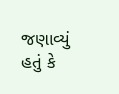જણાવ્યું હતું કે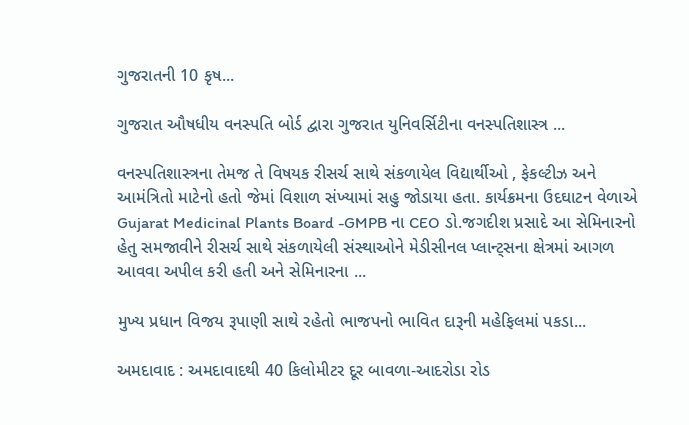ગુજરાતની 10 કૃષ...

ગુજરાત ઔષધીય વનસ્પતિ બોર્ડ દ્વારા ગુજરાત યુનિવર્સિટીના વનસ્પતિશાસ્ત્ર ...

વનસ્પતિશાસ્ત્રના તેમજ તે વિષયક રીસર્ચ સાથે સંકળાયેલ વિદ્યાર્થીઓ , ફેકલ્ટીઝ અને આમંત્રિતો માટેનો હતો જેમાં વિશાળ સંખ્યામાં સહુ જોડાયા હતા. કાર્યક્રમના ઉદઘાટન વેળાએ Gujarat Medicinal Plants Board -GMPB ના CEO ડો.જગદીશ પ્રસાદે આ સેમિનારનો હેતુ સમજાવીને રીસર્ચ સાથે સંકળાયેલી સંસ્થાઓને મેડીસીનલ પ્લાન્ટ્સના ક્ષેત્રમાં આગળ આવવા અપીલ કરી હતી અને સેમિનારના ...

મુખ્ય પ્રધાન વિજય રૂપાણી સાથે રહેતો ભાજપનો ભાવિત દારૂની મહેફિલમાં પકડા...

અમદાવાદ : અમદાવાદથી 40 કિલોમીટર દૂર બાવળા-આદરોડા રોડ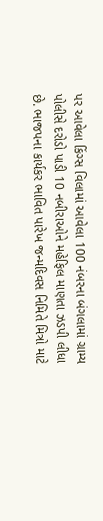પર આવેલા કિંગ્સ વિલામાં આવેલા 100 નંબરના બંગલામાં ગ્રામ્ય પોલીસે દરોડો પાડી 10 નબીરાઓને મહેફિલ માણતા ઝડપી લીધા છે. ભાજપના કાર્યકર ભાવિત પારેખ જન્મદિવસ નિમિતે મિત્રો માટે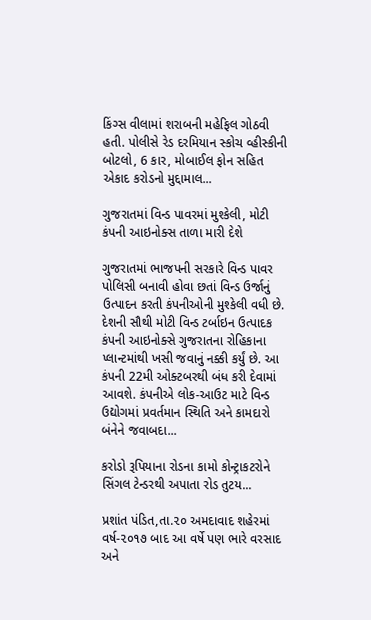કિંગ્સ વીલામાં શરાબની મહેફિલ ગોઠવી હતી. પોલીસે રેડ દરમિયાન સ્કોચ વ્હીસ્કીની બોટલો, 6 કાર, મોબાઈલ ફોન સહિત એકાદ કરોડનો મુદ્દામાલ...

ગુજરાતમાં વિન્ડ પાવરમાં મુશ્કેલી, મોટી કંપની આઇનોક્સ તાળા મારી દેશે

ગુજરાતમાં ભાજપની સરકારે વિન્ડ પાવર પોલિસી બનાવી હોવા છતાં વિન્ડ ઉર્જાનું ઉત્પાદન કરતી કંપનીઓની મુશ્કેલી વધી છે. દેશની સૌથી મોટી વિન્ડ ટર્બાઇન ઉત્પાદક કંપની આઇનોક્સે ગુજરાતના રોહિકાના પ્લાન્ટમાંથી ખસી જવાનું નક્કી કર્યું છે. આ કંપની 22મી ઓક્ટબરથી બંધ કરી દેવામાં આવશે. કંપનીએ લોક-આઉટ માટે વિન્ડ ઉદ્યોગમાં પ્રવર્તમાન સ્થિતિ અને કામદારો બંનેને જવાબદા...

કરોડો રૂપિયાના રોડના કામો કોન્ટ્રાકટરોને સિંગલ ટેન્ડરથી અપાતા રોડ તુટય...

પ્રશાંત પંડિત,તા.૨૦ અમદાવાદ શહેરમાં વર્ષ-૨૦૧૭ બાદ આ વર્ષે પણ ભારે વરસાદ અને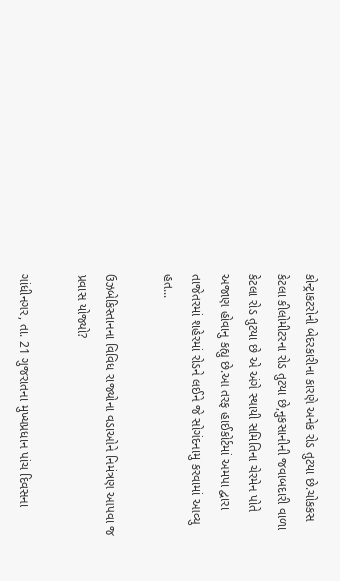કોન્ટ્રાકટરોની બેદરકારીના કારણે અનેક રોડ તુટયા છે.ચોકકસ કેટલા કીલોમીટરના રોડ તુટયા છે,નુકસાનીની જવાબદારી વાળા કેટલા રોડ તુટયા છે એ અંગે સ્થાયી સમિતિના ચેરમેન પોતે અજાણ હોવાનુ કહ્યુ છે.આ તરફ હાઈકોર્ટમાં અમપા દ્વારા તાજેતરમાં શહેરમાં રોડને લઈને જે સોગંદનામુ કરવામાં આવ્યુ હત...

ઉઝબેકિસ્તાનના વિવિધ રાજ્યોના વડાઓને નિમંત્રણ આપવા જ પ્રવાસ યોજ્યો?

ગાંધીનગર, તા. 21 ગુજરાતના મુખ્યપ્રધાન પાંચ દિવસના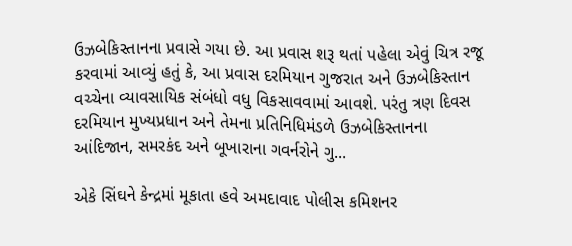ઉઝબેકિસ્તાનના પ્રવાસે ગયા છે. આ પ્રવાસ શરૂ થતાં પહેલા એવું ચિત્ર રજૂ કરવામાં આવ્યું હતું કે, આ પ્રવાસ દરમિયાન ગુજરાત અને ઉઝબેકિસ્તાન વચ્ચેના વ્યાવસાયિક સંબંધો વધુ વિકસાવવામાં આવશે. પરંતુ ત્રણ દિવસ દરમિયાન મુખ્યપ્રધાન અને તેમના પ્રતિનિધિમંડળે ઉઝબેકિસ્તાનના આંદિજાન, સમરકંદ અને બૂખારાના ગવર્નરોને ગુ...

એકે સિંઘને કેન્દ્રમાં મૂકાતા હવે અમદાવાદ પોલીસ કમિશનર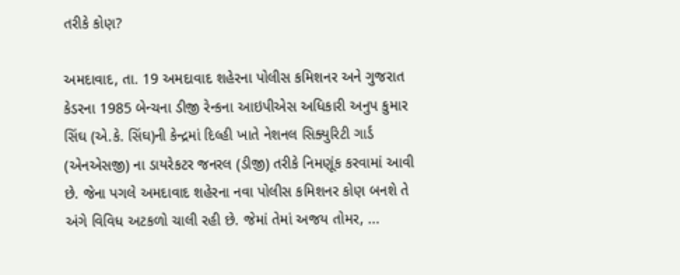તરીકે કોણ?

અમદાવાદ, તા. 19 અમદાવાદ શહેરના પોલીસ કમિશનર અને ગુજરાત કેડરના 1985 બેન્ચના ડીજી રેન્કના આઇપીએસ અધિકારી અનુપ કુમાર સિંઘ (એ.કે. સિંઘ)ની કેન્દ્રમાં દિલ્હી ખાતે નેશનલ સિક્યુરિટી ગાર્ડ (એનએસજી) ના ડાયરેકટર જનરલ (ડીજી) તરીકે નિમણૂંક કરવામાં આવી છે. જેના પગલે અમદાવાદ શહેરના નવા પોલીસ કમિશનર કોણ બનશે તે અંગે વિવિધ અટકળો ચાલી રહી છે. જેમાં તેમાં અજય તોમર, ...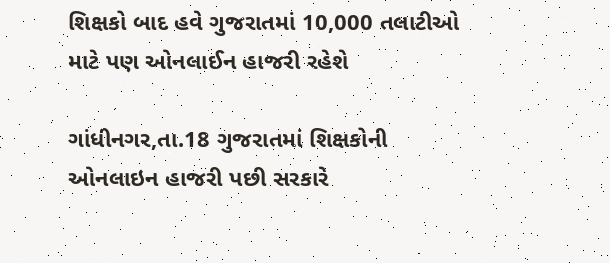શિક્ષકો બાદ હવે ગુજરાતમાં 10,000 તલાટીઓ માટે પણ ઓનલાઈન હાજરી રહેશે

ગાંધીનગર,તા.18 ગુજરાતમાં શિક્ષકોની ઓનલાઇન હાજરી પછી સરકારે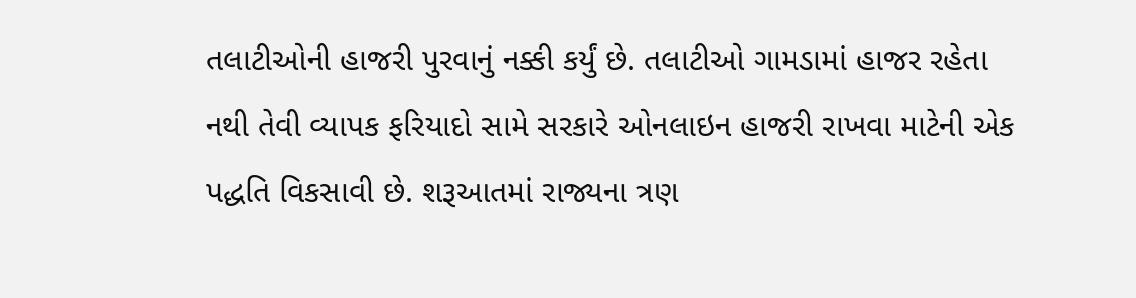તલાટીઓની હાજરી પુરવાનું નક્કી કર્યું છે. તલાટીઓ ગામડામાં હાજર રહેતા નથી તેવી વ્યાપક ફરિયાદો સામે સરકારે ઓનલાઇન હાજરી રાખવા માટેની એક પદ્ધતિ વિકસાવી છે. શરૂઆતમાં રાજ્યના ત્રણ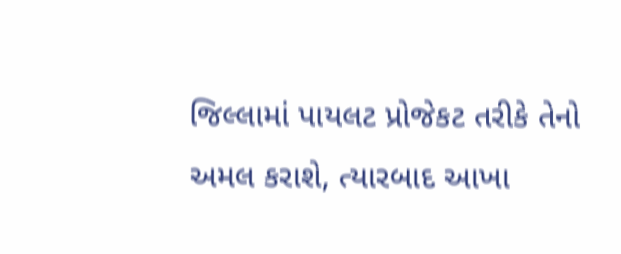જિલ્લામાં પાયલટ પ્રોજેકટ તરીકે તેનો અમલ કરાશે, ત્યારબાદ આખા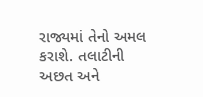રાજ્યમાં તેનો અમલ કરાશે. તલાટીની અછત અને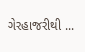ગેરહાજરીથી ...